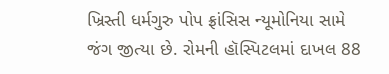ખ્રિસ્તી ધર્મગુરુ પોપ ફ્રાંસિસ ન્યૂમોનિયા સામે જંગ જીત્યા છે. રોમની હૉસ્પિટલમાં દાખલ 88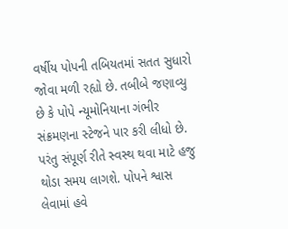વર્ષીય પોપની તબિયતમાં સતત સુધારો જોવા મળી રહ્યો છે. તબીબે જણાવ્યુ છે કે પોપે ન્યૂમોનિયાના ગંભીર સંક્રમણના સ્ટેજને પાર કરી લીધો છે. પરંતુ સંપૂર્ણ રીતે સ્વસ્થ થવા માટે હજુ થોડા સમય લાગશે. પોપને શ્વાસ લેવામાં હવે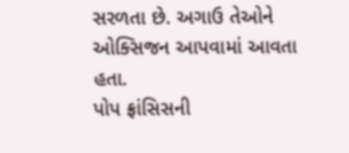સરળતા છે. અગાઉ તેઓને ઓક્સિજન આપવામાં આવતા હતા.
પોપ ફ્રાંસિસની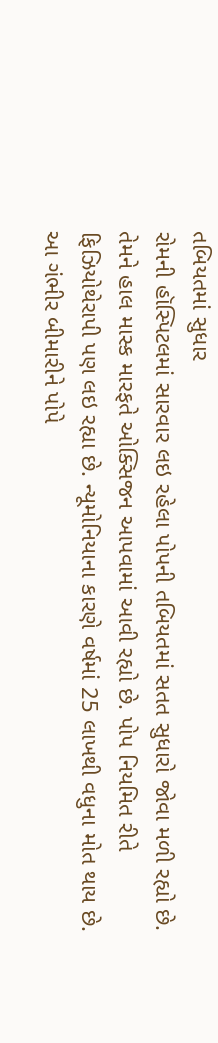તબિયતમાં સુધાર
રોમની હૉસ્પિટલમાં સારવાર લઇ રહેલા પોપની તબિયતમાં સતત સુધારો જોવા મળી રહ્યો છે. તેમને હાલ માસ્ક મારફતે ઓક્સિજન આપવામાં આવી રહ્યો છે. પોપ નિયમિત રીતે ફિઝિયોથેરાપી પણ લઇ રહ્યા છે. ન્યૂમોનિયાના કારણે વર્ષમાં 25 લાખથી વધુના મોત થાય છે. આ ગંભીર બીમારીને પોપે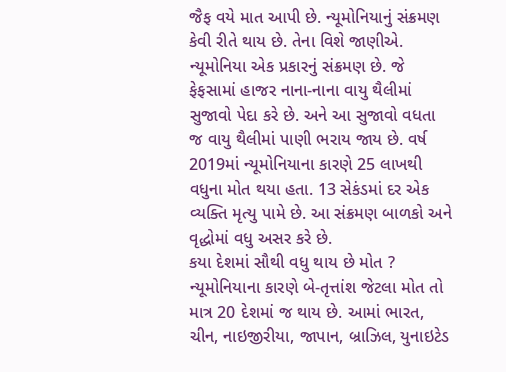જૈફ વયે માત આપી છે. ન્યૂમોનિયાનું સંક્રમણ કેવી રીતે થાય છે. તેના વિશે જાણીએ. ન્યૂમોનિયા એક પ્રકારનું સંક્રમણ છે. જે ફેફસામાં હાજર નાના-નાના વાયુ થૈલીમાં સુજાવો પેદા કરે છે. અને આ સુજાવો વધતા જ વાયુ થૈલીમાં પાણી ભરાય જાય છે. વર્ષ 2019માં ન્યૂમોનિયાના કારણે 25 લાખથી વધુના મોત થયા હતા. 13 સેકંડમાં દર એક વ્યક્તિ મૃત્યુ પામે છે. આ સંક્રમણ બાળકો અને વૃદ્ધોમાં વધુ અસર કરે છે.
કયા દેશમાં સૌથી વધુ થાય છે મોત ?
ન્યૂમોનિયાના કારણે બે-તૃત્તાંશ જેટલા મોત તો માત્ર 20 દેશમાં જ થાય છે. આમાં ભારત, ચીન, નાઇજીરીયા, જાપાન, બ્રાઝિલ, યુનાઇટેડ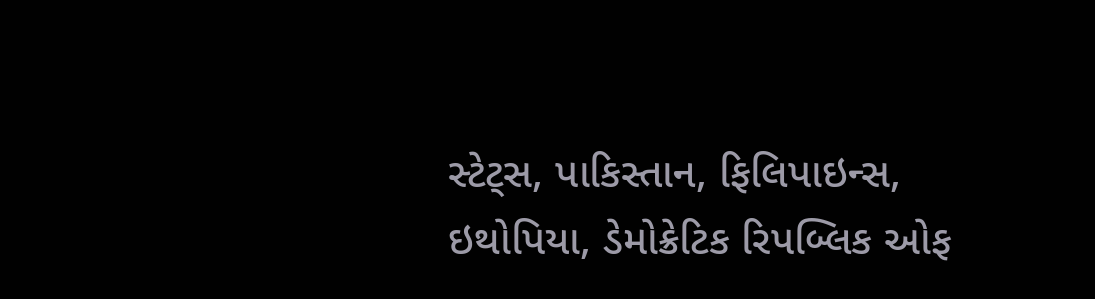સ્ટેટ્સ, પાકિસ્તાન, ફિલિપાઇન્સ, ઇથોપિયા, ડેમોક્રેટિક રિપબ્લિક ઓફ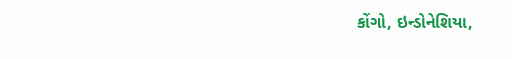કોંગો, ઇન્ડોનેશિયા,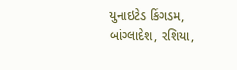યુનાઇટેડ કિંગડમ, બાંગ્લાદેશ, રશિયા,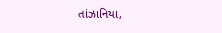તાંઝાનિયા,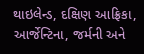થાઇલેન્ડ, દક્ષિણ આફ્રિકા, આર્જેન્ટિના, જર્મની અને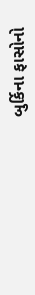બુર્કિના ફાસોનો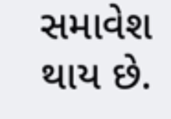સમાવેશ થાય છે.